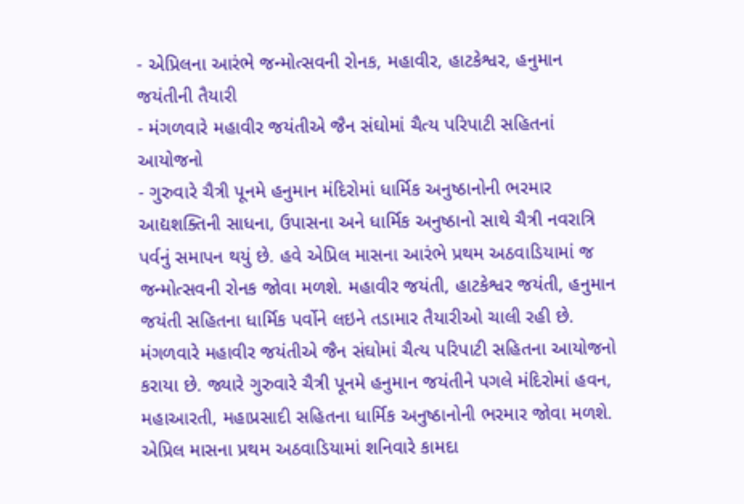- એપ્રિલના આરંભે જન્મોત્સવની રોનક, મહાવીર, હાટકેશ્વર, હનુમાન જયંતીની તૈયારી
- મંગળવારે મહાવીર જયંતીએ જૈન સંઘોમાં ચૈત્ય પરિપાટી સહિતનાં આયોજનો
- ગુરુવારે ચૈત્રી પૂનમે હનુમાન મંદિરોમાં ધાર્મિક અનુષ્ઠાનોની ભરમાર
આદ્યશક્તિની સાધના, ઉપાસના અને ધાર્મિક અનુષ્ઠાનો સાથે ચૈત્રી નવરાત્રિ પર્વનું સમાપન થયું છે. હવે એપ્રિલ માસના આરંભે પ્રથમ અઠવાડિયામાં જ જન્મોત્સવની રોનક જોવા મળશે. મહાવીર જયંતી, હાટકેશ્વર જયંતી, હનુમાન જયંતી સહિતના ધાર્મિક પર્વોને લઇને તડામાર તૈયારીઓ ચાલી રહી છે. મંગળવારે મહાવીર જયંતીએ જૈન સંઘોમાં ચૈત્ય પરિપાટી સહિતના આયોજનો કરાયા છે. જ્યારે ગુરુવારે ચૈત્રી પૂનમે હનુમાન જયંતીને પગલે મંદિરોમાં હવન, મહાઆરતી, મહાપ્રસાદી સહિતના ધાર્મિક અનુષ્ઠાનોની ભરમાર જોવા મળશે.
એપ્રિલ માસના પ્રથમ અઠવાડિયામાં શનિવારે કામદા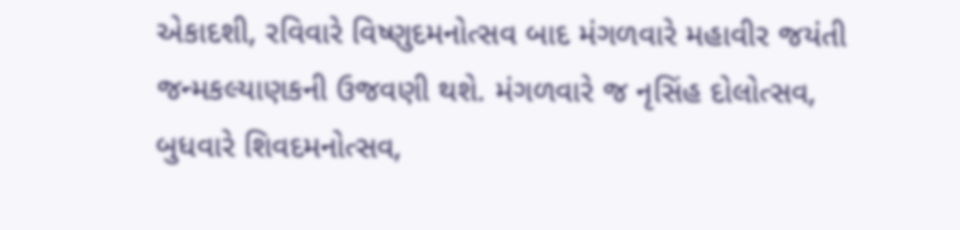એકાદશી, રવિવારે વિષ્ણુદમનોત્સવ બાદ મંગળવારે મહાવીર જયંતી જન્મકલ્યાણકની ઉજવણી થશે. મંગળવારે જ નૃસિંહ દોલોત્સવ, બુધવારે શિવદમનોત્સવ,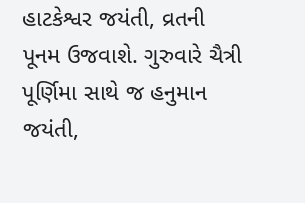હાટકેશ્વર જયંતી, વ્રતની પૂનમ ઉજવાશે. ગુરુવારે ચૈત્રી પૂર્ણિમા સાથે જ હનુમાન જયંતી,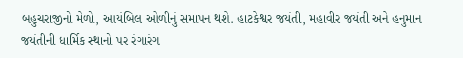બહુચરાજીનો મેળો, આયંબિલ ઓળીનું સમાપન થશે. હાટકેશ્વર જયંતી, મહાવીર જયંતી અને હનુમાન જયંતીની ધાર્મિક સ્થાનો પર રંગારંગ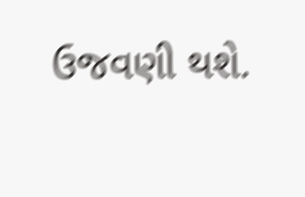ઉજવણી થશે.